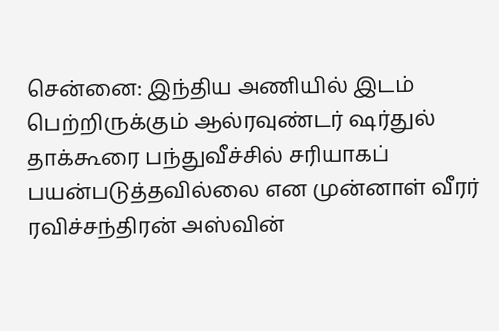சென்னை: இந்திய அணியில் இடம் பெற்றிருக்கும் ஆல்ரவுண்டர் ஷர்துல் தாக்கூரை பந்துவீச்சில் சரியாகப் பயன்படுத்தவில்லை என முன்னாள் வீரர் ரவிச்சந்திரன் அஸ்வின்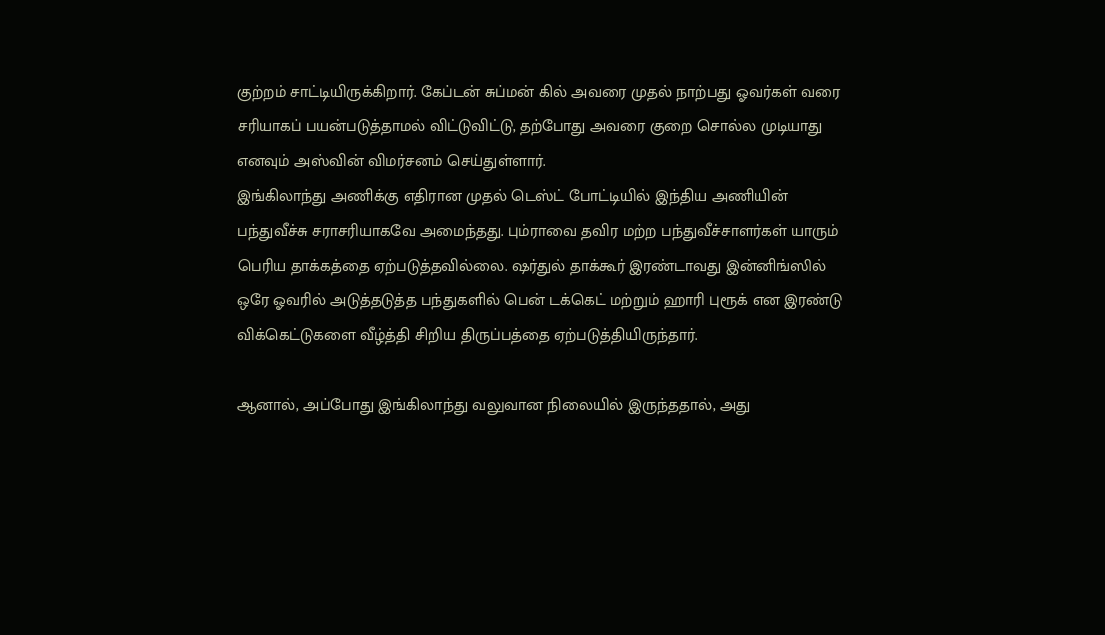குற்றம் சாட்டியிருக்கிறார். கேப்டன் சுப்மன் கில் அவரை முதல் நாற்பது ஓவர்கள் வரை சரியாகப் பயன்படுத்தாமல் விட்டுவிட்டு, தற்போது அவரை குறை சொல்ல முடியாது எனவும் அஸ்வின் விமர்சனம் செய்துள்ளார்.
இங்கிலாந்து அணிக்கு எதிரான முதல் டெஸ்ட் போட்டியில் இந்திய அணியின் பந்துவீச்சு சராசரியாகவே அமைந்தது. பும்ராவை தவிர மற்ற பந்துவீச்சாளர்கள் யாரும் பெரிய தாக்கத்தை ஏற்படுத்தவில்லை. ஷர்துல் தாக்கூர் இரண்டாவது இன்னிங்ஸில் ஒரே ஓவரில் அடுத்தடுத்த பந்துகளில் பென் டக்கெட் மற்றும் ஹாரி புரூக் என இரண்டு விக்கெட்டுகளை வீழ்த்தி சிறிய திருப்பத்தை ஏற்படுத்தியிருந்தார்.

ஆனால், அப்போது இங்கிலாந்து வலுவான நிலையில் இருந்ததால், அது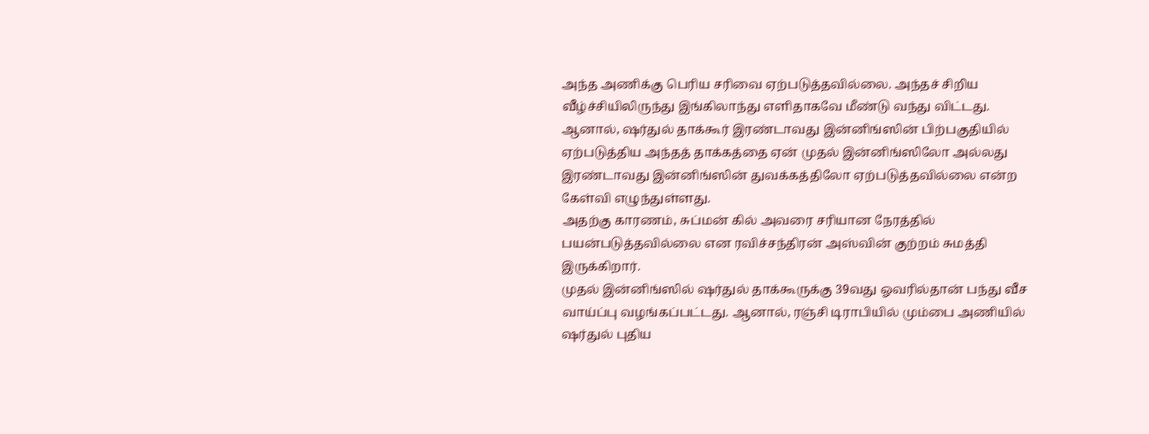அந்த அணிக்கு பெரிய சரிவை ஏற்படுத்தவில்லை. அந்தச் சிறிய வீழ்ச்சியிலிருந்து இங்கிலாந்து எளிதாகவே மீண்டு வந்து விட்டது. ஆனால், ஷர்துல் தாக்கூர் இரண்டாவது இன்னிங்ஸின் பிற்பகுதியில் ஏற்படுத்திய அந்தத் தாக்கத்தை ஏன் முதல் இன்னிங்ஸிலோ அல்லது இரண்டாவது இன்னிங்ஸின் துவக்கத்திலோ ஏற்படுத்தவில்லை என்ற கேள்வி எழுந்துள்ளது.
அதற்கு காரணம், சுப்மன் கில் அவரை சரியான நேரத்தில் பயன்படுத்தவில்லை என ரவிச்சந்திரன் அஸ்வின் குற்றம் சுமத்தி இருக்கிறார்.
முதல் இன்னிங்ஸில் ஷர்துல் தாக்கூருக்கு 39வது ஓவரில்தான் பந்து வீச வாய்ப்பு வழங்கப்பட்டது. ஆனால், ரஞ்சி டிராபியில் மும்பை அணியில் ஷர்துல் புதிய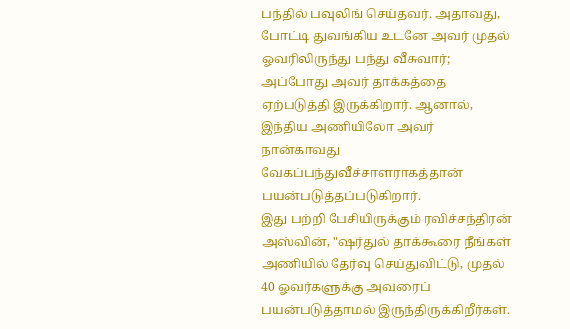பந்தில் பவுலிங் செய்தவர். அதாவது, போட்டி துவங்கிய உடனே அவர் முதல் ஓவரிலிருந்து பந்து வீசுவார்; அப்போது அவர் தாக்கத்தை ஏற்படுத்தி இருக்கிறார். ஆனால், இந்திய அணியிலோ அவர் நான்காவது வேகப்பந்துவீச்சாளராகத்தான் பயன்படுத்தப்படுகிறார்.
இது பற்றி பேசியிருக்கும் ரவிச்சந்திரன் அஸ்வின், "ஷர்துல் தாக்கூரை நீங்கள் அணியில் தேர்வு செய்துவிட்டு, முதல் 40 ஓவர்களுக்கு அவரைப் பயன்படுத்தாமல் இருந்திருக்கிறீர்கள்.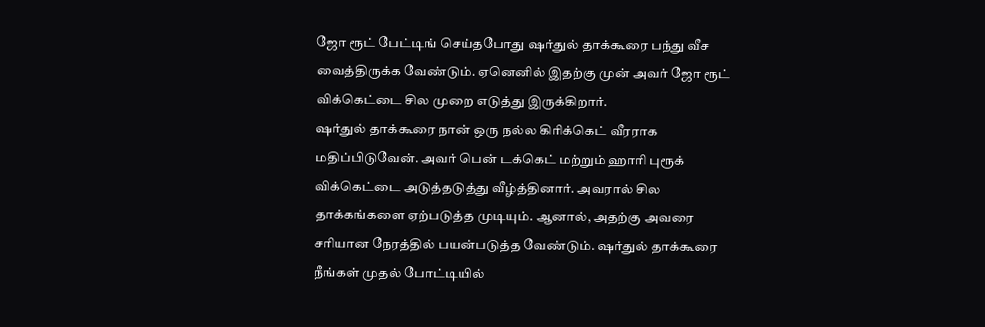ஜோ ரூட் பேட்டிங் செய்தபோது ஷர்துல் தாக்கூரை பந்து வீச வைத்திருக்க வேண்டும். ஏனெனில் இதற்கு முன் அவர் ஜோ ரூட் விக்கெட்டை சில முறை எடுத்து இருக்கிறார்.
ஷர்துல் தாக்கூரை நான் ஒரு நல்ல கிரிக்கெட் வீரராக மதிப்பிடுவேன். அவர் பென் டக்கெட் மற்றும் ஹாரி புரூக் விக்கெட்டை அடுத்தடுத்து வீழ்த்தினார். அவரால் சில தாக்கங்களை ஏற்படுத்த முடியும். ஆனால், அதற்கு அவரை சரியான நேரத்தில் பயன்படுத்த வேண்டும். ஷர்துல் தாக்கூரை நீங்கள் முதல் போட்டியில்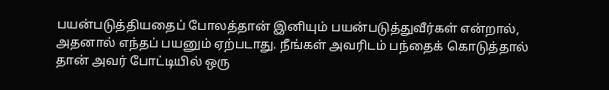பயன்படுத்தியதைப் போலத்தான் இனியும் பயன்படுத்துவீர்கள் என்றால், அதனால் எந்தப் பயனும் ஏற்படாது. நீங்கள் அவரிடம் பந்தைக் கொடுத்தால் தான் அவர் போட்டியில் ஒரு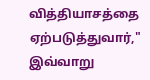வித்தியாசத்தை ஏற்படுத்துவார்," இவ்வாறு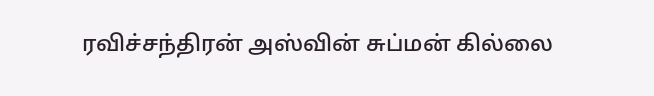ரவிச்சந்திரன் அஸ்வின் சுப்மன் கில்லை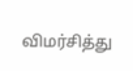விமர்சித்து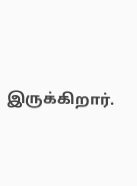இருக்கிறார்.